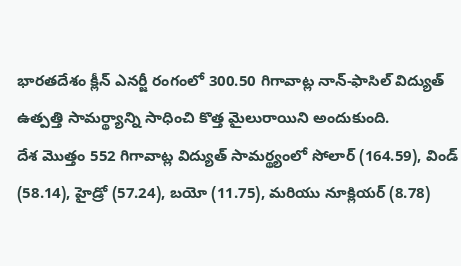భారతదేశం క్లీన్ ఎనర్జీ రంగంలో 300.50 గిగావాట్ల నాన్-ఫాసిల్ విద్యుత్ ఉత్పత్తి సామర్థ్యాన్ని సాధించి కొత్త మైలురాయిని అందుకుంది.
దేశ మొత్తం 552 గిగావాట్ల విద్యుత్ సామర్థ్యంలో సోలార్ (164.59), విండ్ (58.14), హైడ్రో (57.24), బయో (11.75), మరియు నూక్లియర్ (8.78)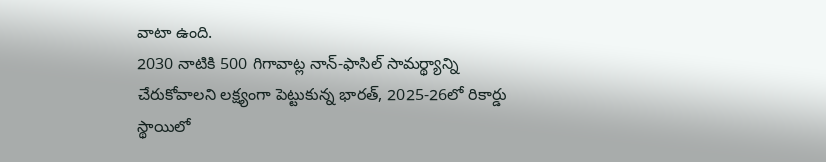వాటా ఉంది.
2030 నాటికి 500 గిగావాట్ల నాన్-ఫాసిల్ సామర్థ్యాన్ని చేరుకోవాలని లక్ష్యంగా పెట్టుకున్న భారత్, 2025-26లో రికార్డు స్థాయిలో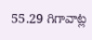55.29 గిగావాట్ల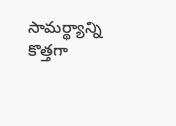సామర్థ్యాన్ని కొత్తగా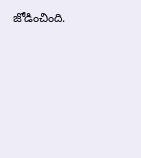జోడించింది.